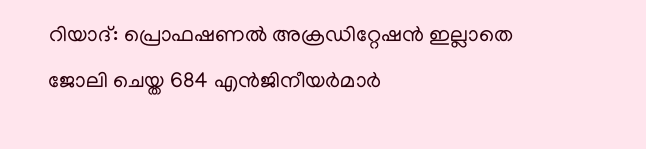റിയാദ്: പ്രൊഫഷണൽ അക്രഡിറ്റേഷൻ ഇല്ലാതെ ജോലി ചെയ്ത 684 എൻജിനീയർമാർ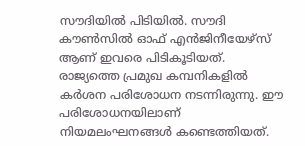സൗദിയിൽ പിടിയിൽ. സൗദി കൗൺസിൽ ഓഫ് എൻജിനീയേഴ്സ് ആണ് ഇവരെ പിടികൂടിയത്. രാജ്യത്തെ പ്രമുഖ കമ്പനികളിൽ കർശന പരിശോധന നടന്നിരുന്നു. ഈ പരിശോധനയിലാണ് നിയമലംഘനങ്ങൾ കണ്ടെത്തിയത്.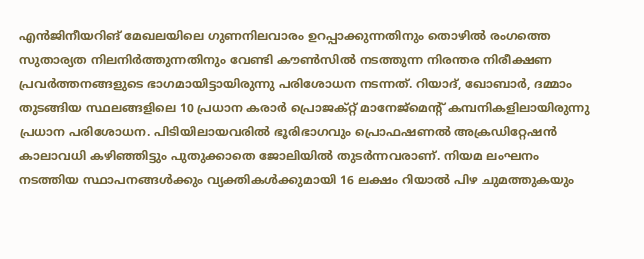എൻജിനീയറിങ് മേഖലയിലെ ഗുണനിലവാരം ഉറപ്പാക്കുന്നതിനും തൊഴിൽ രംഗത്തെ സുതാര്യത നിലനിർത്തുന്നതിനും വേണ്ടി കൗൺസിൽ നടത്തുന്ന നിരന്തര നിരീക്ഷണ പ്രവർത്തനങ്ങളുടെ ഭാഗമായിട്ടായിരുന്നു പരിശോധന നടന്നത്. റിയാദ്, ഖോബാർ, ദമ്മാം തുടങ്ങിയ സ്ഥലങ്ങളിലെ 10 പ്രധാന കരാർ പ്രൊജക്റ്റ് മാനേജ്മെന്റ് കമ്പനികളിലായിരുന്നു പ്രധാന പരിശോധന. പിടിയിലായവരിൽ ഭൂരിഭാഗവും പ്രൊഫഷണൽ അക്രഡിറ്റേഷൻ കാലാവധി കഴിഞ്ഞിട്ടും പുതുക്കാതെ ജോലിയിൽ തുടർന്നവരാണ്. നിയമ ലംഘനം നടത്തിയ സ്ഥാപനങ്ങൾക്കും വ്യക്തികൾക്കുമായി 16 ലക്ഷം റിയാൽ പിഴ ചുമത്തുകയും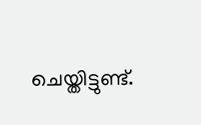ചെയ്തിട്ടുണ്ട്.